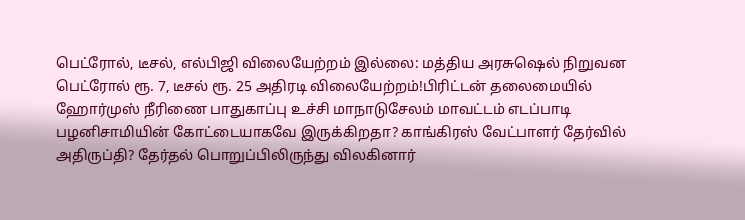பெட்ரோல், டீசல், எல்பிஜி விலையேற்றம் இல்லை: மத்திய அரசுஷெல் நிறுவன பெட்ரோல் ரூ. 7, டீசல் ரூ. 25 அதிரடி விலையேற்றம்!பிரிட்டன் தலைமையில் ஹோர்முஸ் நீரிணை பாதுகாப்பு உச்சி மாநாடுசேலம் மாவட்டம் எடப்பாடி பழனிசாமியின் கோட்டையாகவே இருக்கிறதா? காங்கிரஸ் வேட்பாளர் தேர்வில் அதிருப்தி? தேர்தல் பொறுப்பிலிருந்து விலகினார்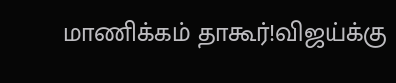மாணிக்கம் தாகூர்!விஜய்க்கு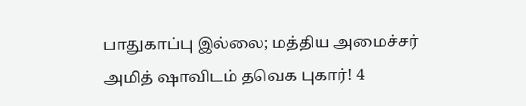பாதுகாப்பு இல்லை; மத்திய அமைச்சர் அமித் ஷாவிடம் தவெக புகார்! 4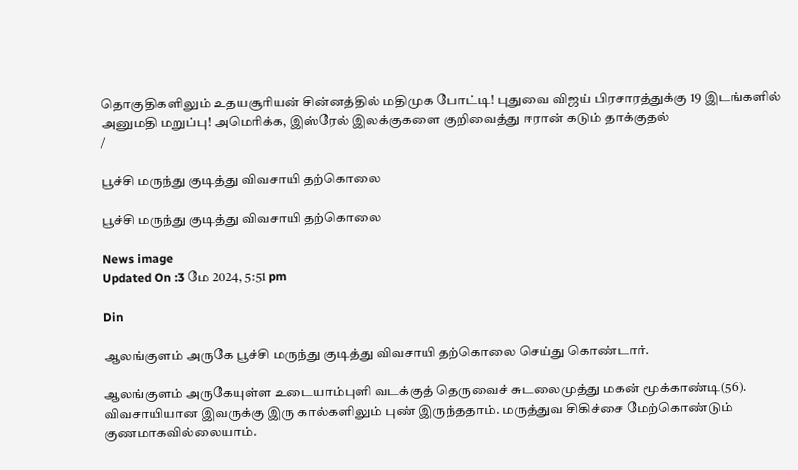தொகுதிகளிலும் உதயசூரியன் சின்னத்தில் மதிமுக போட்டி! புதுவை விஜய் பிரசாரத்துக்கு 19 இடங்களில் அனுமதி மறுப்பு! அமெரிக்க, இஸ்ரேல் இலக்குகளை குறிவைத்து ஈரான் கடும் தாக்குதல்
/

பூச்சி மருந்து குடித்து விவசாயி தற்கொலை

பூச்சி மருந்து குடித்து விவசாயி தற்கொலை

News image
Updated On :3 மே 2024, 5:51 pm

Din

ஆலங்குளம் அருகே பூச்சி மருந்து குடித்து விவசாயி தற்கொலை செய்து கொண்டார்.

ஆலங்குளம் அருகேயுள்ள உடையாம்புளி வடக்குத் தெருவைச் சுடலைமுத்து மகன் மூக்காண்டி(56). விவசாயியான இவருக்கு இரு கால்களிலும் புண் இருந்ததாம். மருத்துவ சிகிச்சை மேற்கொண்டும் குணமாகவில்லையாம்.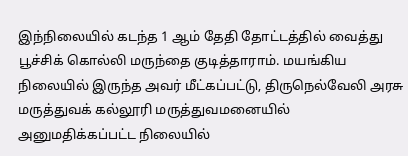இந்நிலையில் கடந்த 1 ஆம் தேதி தோட்டத்தில் வைத்து பூச்சிக் கொல்லி மருந்தை குடித்தாராம். மயங்கிய நிலையில் இருந்த அவர் மீட்கப்பட்டு, திருநெல்வேலி அரசு மருத்துவக் கல்லூரி மருத்துவமனையில் அனுமதிக்கப்பட்ட நிலையில்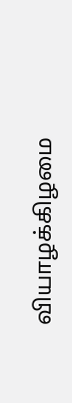வியாழக்கிழமை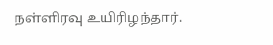நள்ளிரவு உயிரிழந்தார்.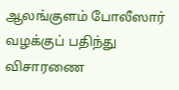ஆலங்குளம் போலீஸார் வழக்குப் பதிந்து விசாரணை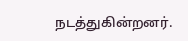நடத்துகின்றனர்.